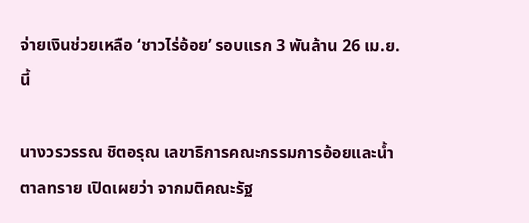จ่ายเงินช่วยเหลือ ‘ชาวไร่อ้อย’ รอบแรก 3 พันล้าน 26 เม.ย. นี้

นางวรวรรณ ชิตอรุณ เลขาธิการคณะกรรมการอ้อยและน้ำตาลทราย เปิดเผยว่า จากมติคณะรัฐ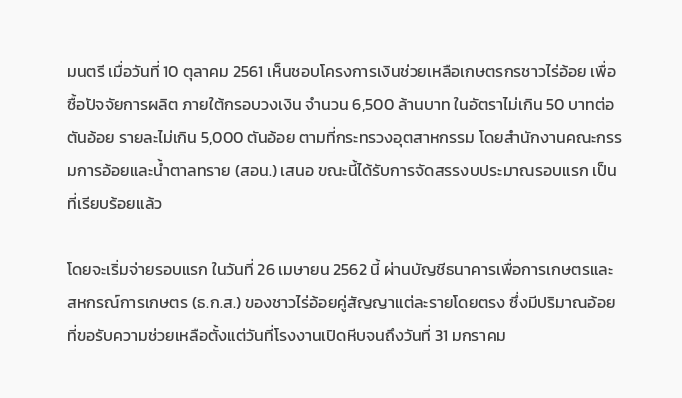มนตรี เมื่อวันที่ 10 ตุลาคม 2561 เห็นชอบโครงการเงินช่วยเหลือเกษตรกรชาวไร่อ้อย เพื่อซื้อปัจจัยการผลิต ภายใต้กรอบวงเงิน จำนวน 6,500 ล้านบาท ในอัตราไม่เกิน 50 บาทต่อตันอ้อย รายละไม่เกิน 5,000 ตันอ้อย ตามที่กระทรวงอุตสาหกรรม โดยสำนักงานคณะกรรมการอ้อยและน้ำตาลทราย (สอน.) เสนอ ขณะนี้ได้รับการจัดสรรงบประมาณรอบแรก เป็นที่เรียบร้อยแล้ว

โดยจะเริ่มจ่ายรอบแรก ในวันที่ 26 เมษายน 2562 นี้ ผ่านบัญชีธนาคารเพื่อการเกษตรและสหกรณ์การเกษตร (ธ.ก.ส.) ของชาวไร่อ้อยคู่สัญญาแต่ละรายโดยตรง ซึ่งมีปริมาณอ้อยที่ขอรับความช่วยเหลือตั้งแต่วันที่โรงงานเปิดหีบจนถึงวันที่ 31 มกราคม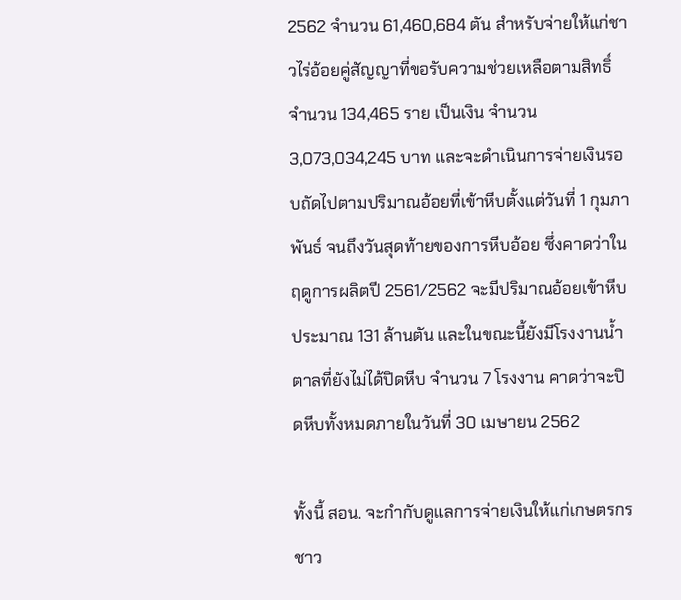2562 จำนวน 61,460,684 ตัน สำหรับจ่ายให้แก่ชาวไร่อ้อยคู่สัญญาที่ขอรับความช่วยเหลือตามสิทธิ์ จำนวน 134,465 ราย เป็นเงิน จำนวน 3,073,034,245 บาท และจะดำเนินการจ่ายเงินรอบถัดไปตามปริมาณอ้อยที่เข้าหีบตั้งแต่วันที่ 1 กุมภาพันธ์ จนถึงวันสุดท้ายของการหีบอ้อย ซึ่งคาดว่าในฤดูการผลิตปี 2561/2562 จะมีปริมาณอ้อยเข้าหีบประมาณ 131 ล้านตัน และในขณะนี้ยังมีโรงงานน้ำตาลที่ยังไม่ได้ปิดหีบ จำนวน 7 โรงงาน คาดว่าจะปิดหีบทั้งหมดภายในวันที่ 30 เมษายน 2562

ทั้งนี้ สอน. จะกำกับดูแลการจ่ายเงินให้แก่เกษตรกรชาว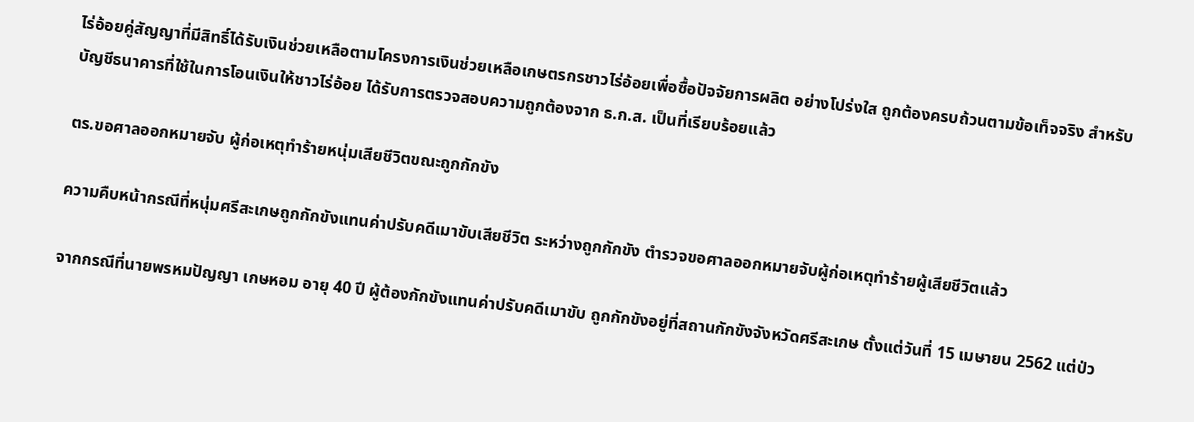ไร่อ้อยคู่สัญญาที่มีสิทธิ์ได้รับเงินช่วยเหลือตามโครงการเงินช่วยเหลือเกษตรกรชาวไร่อ้อยเพื่อซื้อปัจจัยการผลิต อย่างโปร่งใส ถูกต้องครบถ้วนตามข้อเท็จจริง สำหรับบัญชีธนาคารที่ใช้ในการโอนเงินให้ชาวไร่อ้อย ได้รับการตรวจสอบความถูกต้องจาก ธ.ก.ส. เป็นที่เรียบร้อยแล้ว

ตร.ขอศาลออกหมายจับ ผู้ก่อเหตุทำร้ายหนุ่มเสียชีวิตขณะถูกกักขัง

ความคืบหน้ากรณีที่หนุ่มศรีสะเกษถูกกักขังแทนค่าปรับคดีเมาขับเสียชีวิต ระหว่างถูกกักขัง ตำรวจขอศาลออกหมายจับผู้ก่อเหตุทำร้ายผู้เสียชีวิตแล้ว

จากกรณีที่นายพรหมปัญญา เกษหอม อายุ 40 ปี ผู้ต้องกักขังแทนค่าปรับคดีเมาขับ ถูกกักขังอยู่ที่สถานกักขังจังหวัดศรีสะเกษ ตั้งแต่วันที่ 15 เมษายน 2562 แต่ป่ว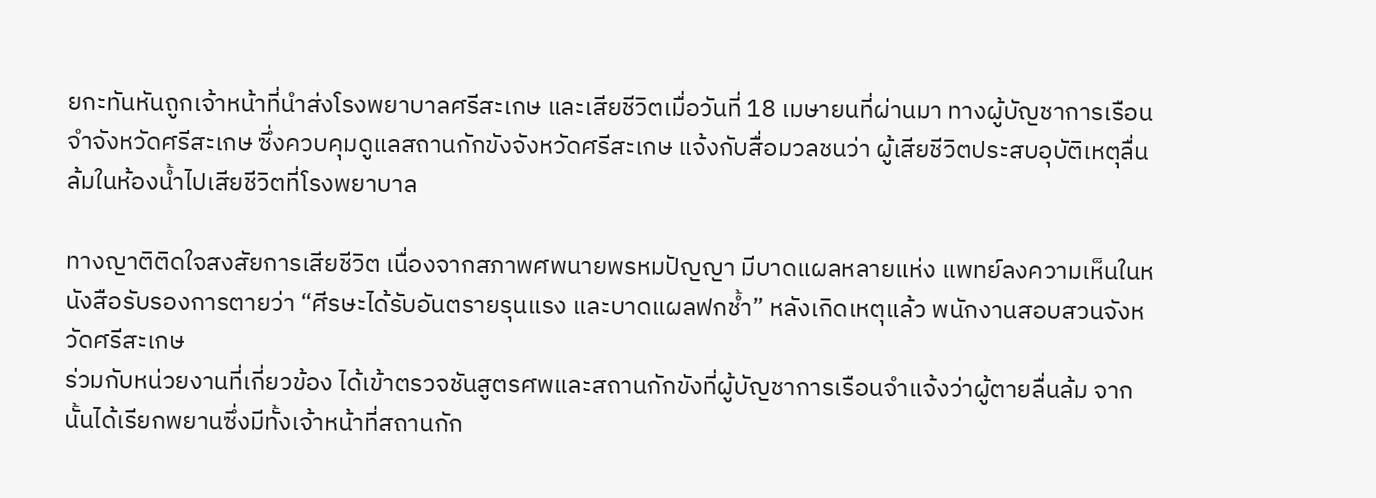ยกะทันหันถูกเจ้าหน้าที่นำส่งโรงพยาบาลศรีสะเกษ และเสียชีวิตเมื่อวันที่ 18 เมษายนที่ผ่านมา ทางผู้บัญชาการเรือนจำจังหวัดศรีสะเกษ ซึ่งควบคุมดูแลสถานกักขังจังหวัดศรีสะเกษ แจ้งกับสื่อมวลชนว่า ผู้เสียชีวิตประสบอุบัติเหตุลื่นล้มในห้องน้ำไปเสียชีวิตที่โรงพยาบาล

ทางญาติติดใจสงสัยการเสียชีวิต เนื่องจากสภาพศพนายพรหมปัญญา มีบาดแผลหลายแห่ง แพทย์ลงความเห็นในหนังสือรับรองการตายว่า “ศีรษะได้รับอันตรายรุนแรง และบาดแผลฟกช้ำ” หลังเกิดเหตุแล้ว พนักงานสอบสวนจังหวัดศรีสะเกษ
ร่วมกับหน่วยงานที่เกี่ยวข้อง ได้เข้าตรวจชันสูตรศพและสถานกักขังที่ผู้บัญชาการเรือนจำแจ้งว่าผู้ตายลื่นล้ม จากนั้นได้เรียกพยานซึ่งมีทั้งเจ้าหน้าที่สถานกัก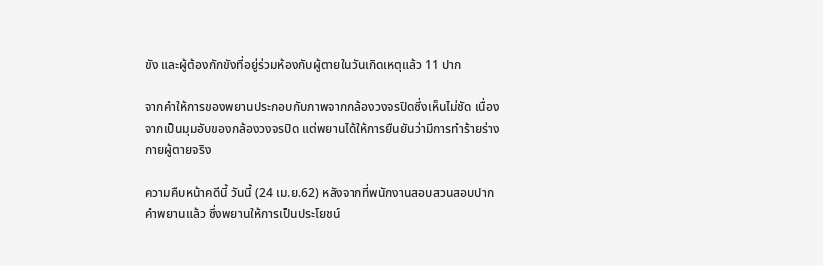ขัง และผู้ต้องกักขังที่อยู่ร่วมห้องกับผู้ตายในวันเกิดเหตุแล้ว 11 ปาก

จากคำให้การของพยานประกอบกับภาพจากกล้องวงจรปิดซึ่งเห็นไม่ชัด เนื่องจากเป็นมุมอับของกล้องวงจรปิด แต่พยานได้ให้การยืนยันว่ามีการทำร้ายร่างกายผู้ตายจริง

ความคืบหน้าคดีนี้ วันนี้ (24 เม.ย.62) หลังจากที่พนักงานสอบสวนสอบปากคำพยานแล้ว ซึ่งพยานให้การเป็นประโยชน์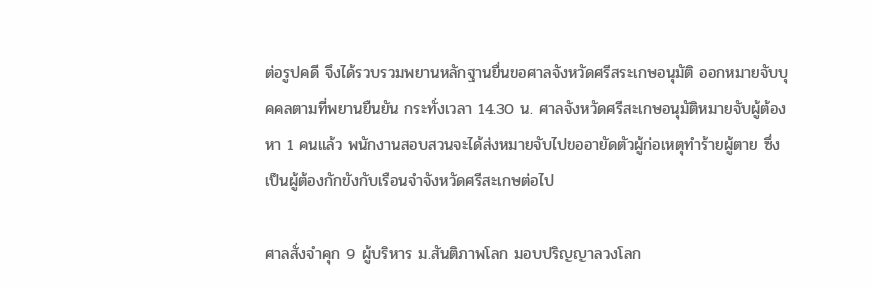ต่อรูปคดี จึงได้รวบรวมพยานหลักฐานยื่นขอศาลจังหวัดศรีสระเกษอนุมัติ ออกหมายจับบุคคลตามที่พยานยืนยัน กระทั่งเวลา 14.30 น. ศาลจังหวัดศรีสะเกษอนุมัติหมายจับผู้ต้องหา 1 คนแล้ว พนักงานสอบสวนจะได้ส่งหมายจับไปขออายัดตัวผู้ก่อเหตุทำร้ายผู้ตาย ซึ่งเป็นผู้ต้องกักขังกับเรือนจำจังหวัดศรีสะเกษต่อไป

ศาลสั่งจำคุก 9 ผู้บริหาร ม.สันติภาพโลก มอบปริญญาลวงโลก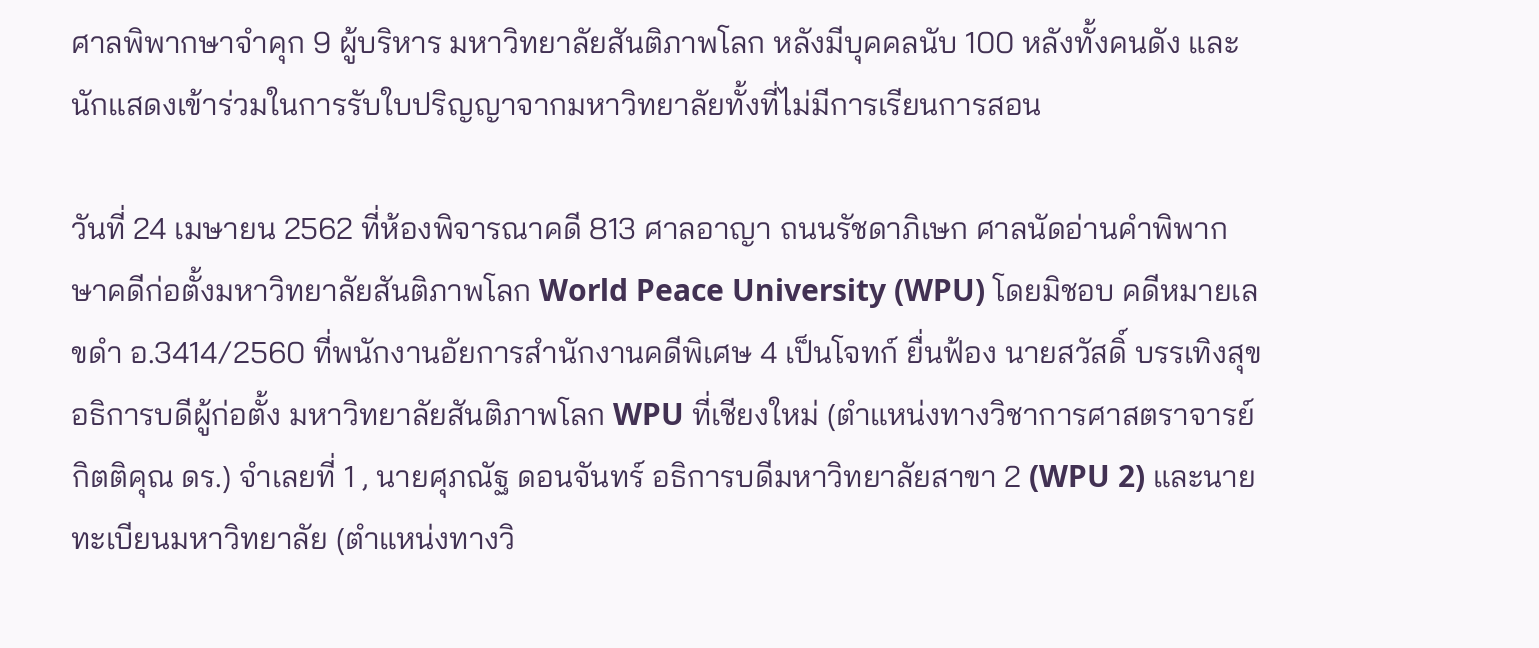ศาลพิพากษาจำคุก 9 ผู้บริหาร มหาวิทยาลัยสันติภาพโลก หลังมีบุคคลนับ 100 หลังทั้งคนดัง และนักแสดงเข้าร่วมในการรับใบปริญญาจากมหาวิทยาลัยทั้งที่ไม่มีการเรียนการสอน

วันที่ 24 เมษายน 2562 ที่ห้องพิจารณาคดี 813 ศาลอาญา ถนนรัชดาภิเษก ศาลนัดอ่านคำพิพากษาคดีก่อตั้งมหาวิทยาลัยสันติภาพโลก World Peace University (WPU) โดยมิชอบ คดีหมายเลขดำ อ.3414/2560 ที่พนักงานอัยการสำนักงานคดีพิเศษ 4 เป็นโจทก์ ยื่นฟ้อง นายสวัสดิ์ บรรเทิงสุข อธิการบดีผู้ก่อตั้ง มหาวิทยาลัยสันติภาพโลก WPU ที่เชียงใหม่ (ตำแหน่งทางวิชาการศาสตราจารย์กิตติคุณ ดร.) จำเลยที่ 1 , นายศุภณัฐ ดอนจันทร์ อธิการบดีมหาวิทยาลัยสาขา 2 (WPU 2) และนายทะเบียนมหาวิทยาลัย (ตำแหน่งทางวิ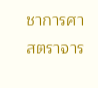ชาการศาสตราจาร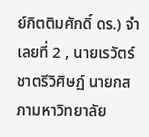ย์กิตติมศักดิ์ ดร.) จำเลยที่ 2 , นายเรวัตร์ ชาตรีวิศิษฏ์ นายกสภามหาวิทยาลัย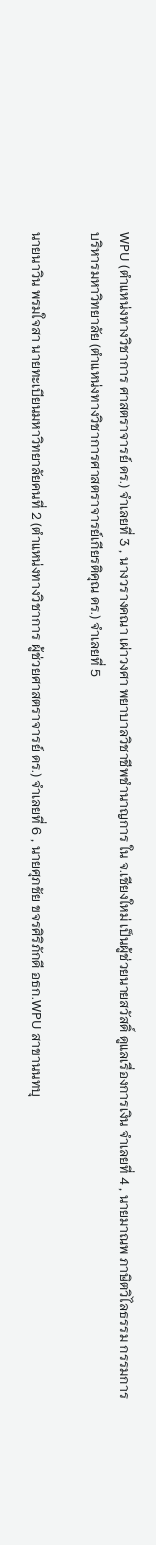WPU (ตำแหน่งทางวิชาการ ศาสตราจารย์ ดร.) จำเลยที่ 3 , นางวรางคณา เผ่าวงศา พยาบาลวิชาชีพชำนาญการ ใน จ.เชียงใหม่ เป็นผู้ช่วยนายสวัสดิ์ ดูแลเรื่องการเงิน จำเลยที่ 4 , นายมาณพ ภาษิตวิไลธรรม กรรมการบริหารมหาวิทยาลัย (ตำแหน่งทางวิชาการศาสตราจารย์เกียรติคุณ ดร.) จำเลยที่ 5

นายนาวิน พรมใจสา นายทะเบียนมหาวิทยาลัยคนที่ 2 (ตำแหน่งทางวิชาการ ผู้ช่วยศาสตราจารย์ ดร.) จำเลยที่ 6 , นายศุภชัย ขจรศิริภักดี อธก.WPU สาขานนทบุ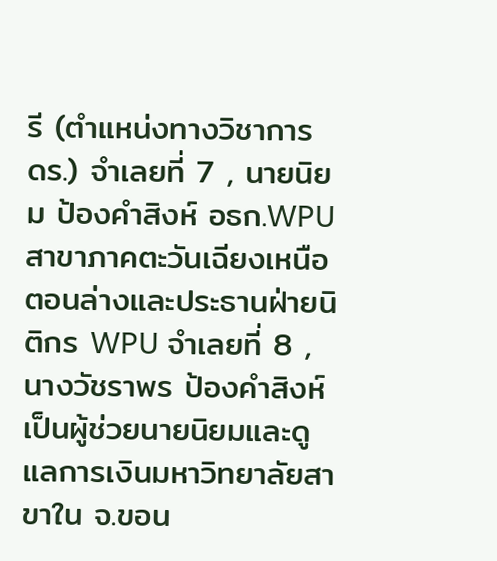รี (ตำแหน่งทางวิชาการ ดร.) จำเลยที่ 7 , นายนิยม ป้องคำสิงห์ อธก.WPU สาขาภาคตะวันเฉียงเหนือตอนล่างและประธานฝ่ายนิติกร WPU จำเลยที่ 8 , นางวัชราพร ป้องคำสิงห์ เป็นผู้ช่วยนายนิยมและดูแลการเงินมหาวิทยาลัยสาขาใน จ.ขอน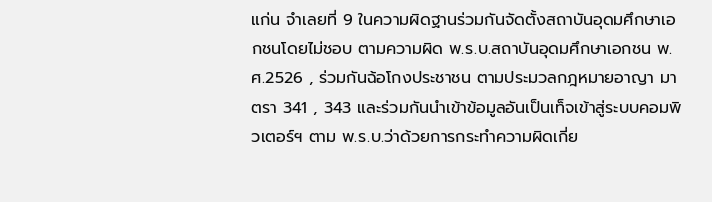แก่น จำเลยที่ 9 ในความผิดฐานร่วมกันจัดตั้งสถาบันอุดมศึกษาเอกชนโดยไม่ชอบ ตามความผิด พ.ร.บ.สถาบันอุดมศึกษาเอกชน พ.ศ.2526 , ร่วมกันฉ้อโกงประชาชน ตามประมวลกฎหมายอาญา มาตรา 341 , 343 และร่วมกันนำเข้าข้อมูลอันเป็นเท็จเข้าสู่ระบบคอมพิวเตอร์ฯ ตาม พ.ร.บ.ว่าด้วยการกระทําความผิดเกี่ย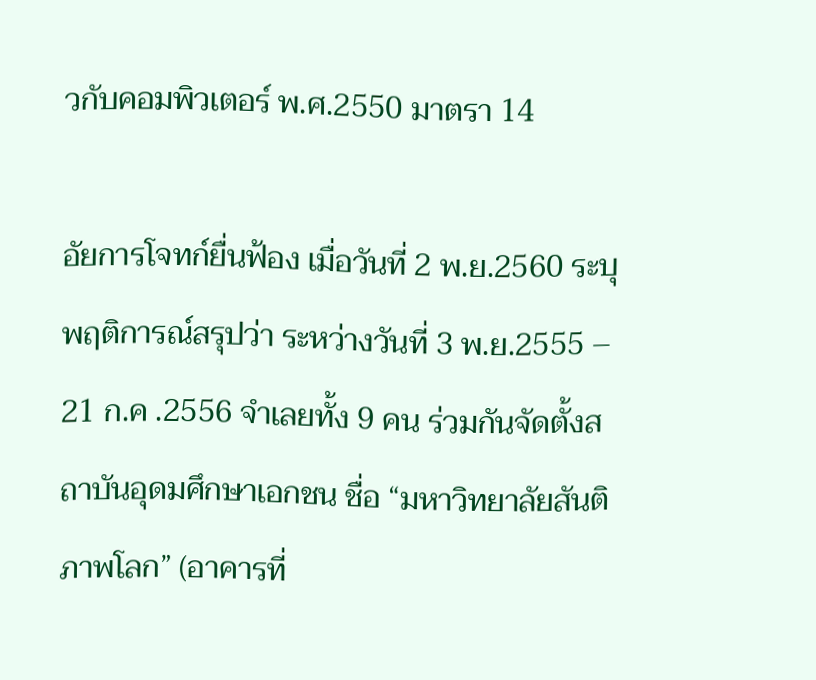วกับคอมพิวเตอร์ พ.ศ.2550 มาตรา 14

อัยการโจทก์ยื่นฟ้อง เมื่อวันที่ 2 พ.ย.2560 ระบุพฤติการณ์สรุปว่า ระหว่างวันที่ 3 พ.ย.2555 – 21 ก.ค .2556 จำเลยทั้ง 9 คน ร่วมกันจัดตั้งสถาบันอุดมศึกษาเอกชน ชื่อ “มหาวิทยาลัยสันติภาพโลก” (อาคารที่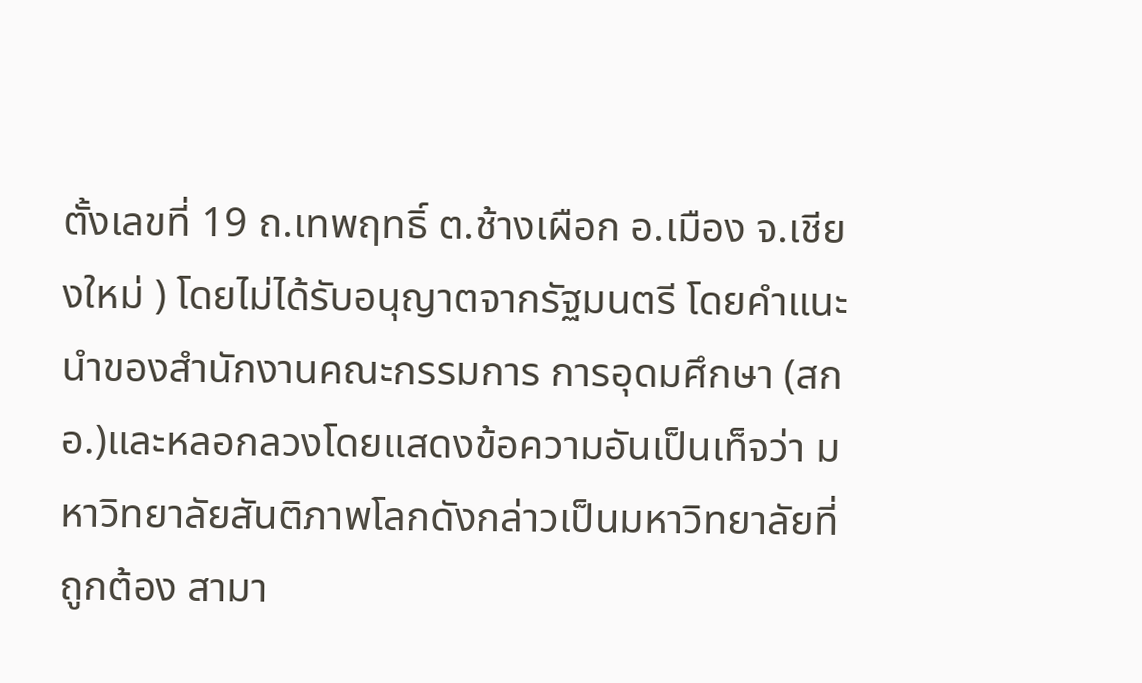ตั้งเลขที่ 19 ถ.เทพฤทธิ์ ต.ช้างเผือก อ.เมือง จ.เชียงใหม่ ) โดยไม่ได้รับอนุญาตจากรัฐมนตรี โดยคำแนะนำของสำนักงานคณะกรรมการ การอุดมศึกษา (สกอ.)และหลอกลวงโดยแสดงข้อความอันเป็นเท็จว่า มหาวิทยาลัยสันติภาพโลกดังกล่าวเป็นมหาวิทยาลัยที่ถูกต้อง สามา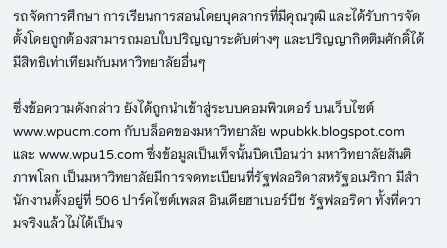รถจัดการศึกษา การเรียนการสอนโดยบุคลากรที่มีคุณวุฒิ และได้รับการจัดตั้งโดยถูกต้องสามารถมอบใบปริญญาระดับต่างๆ และปริญญากิตติมศักดิ์ได้ มีสิทธิเท่าเทียมกับมหาวิทยาลัยอื่นๆ

ซึ่งข้อความดังกล่าว ยังได้ถูกนำเข้าสู่ระบบคอมพิวเตอร์ บนเว็บไซต์ www.wpucm.com กับบล็อคของมหาวิทยาลัย wpubkk.blogspot.com และ www.wpu15.com ซึ่งข้อมูลเป็นเท็จนั้นบิดเบือนว่า มหาวิทยาลัยสันติภาพโลก เป็นมหาวิทยาลัยมีการจดทะเบียนที่รัฐฟลอริดาสหรัฐอเมริกา มีสำนักงานตั้งอยู่ที่ 506 ปาร์คไซต์เพลส อินเดียฮาเบอร์บีช รัฐฟลอริดา ทั้งที่ความจริงแล้วไม่ได้เป็นจ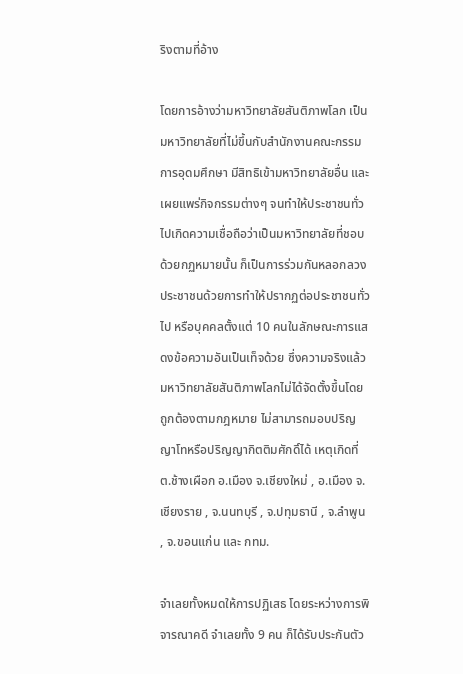ริงตามที่อ้าง

โดยการอ้างว่ามหาวิทยาลัยสันติภาพโลก เป็นมหาวิทยาลัยที่ไม่ขึ้นกับสำนักงานคณะกรรมการอุดมศึกษา มีสิทธิเข้ามหาวิทยาลัยอื่น และเผยแพร่กิจกรรมต่างๆ จนทำให้ประชาชนทั่วไปเกิดความเชื่อถือว่าเป็นมหาวิทยาลัยที่ชอบด้วยกฏหมายนั้น ก็เป็นการร่วมกันหลอกลวงประชาชนด้วยการทำให้ปรากฏต่อประชาชนทั่วไป หรือบุคคลตั้งแต่ 10 คนในลักษณะการแสดงข้อความอันเป็นเท็จด้วย ซึ่งความจริงแล้วมหาวิทยาลัยสันติภาพโลกไม่ได้จัดตั้งขึ้นโดยถูกต้องตามกฎหมาย ไม่สามารถมอบปริญญาโทหรือปริญญากิตติมศักดิ์ได้ เหตุเกิดที่ ต.ช้างเผือก อ.เมือง จ.เชียงใหม่ , อ.เมือง จ.เชียงราย , จ.นนทบุรี , จ.ปทุมธานี , จ.ลำพูน , จ.ขอนแก่น และ กทม.

จำเลยทั้งหมดให้การปฏิเสธ โดยระหว่างการพิจารณาคดี จำเลยทั้ง 9 คน ก็ได้รับประกันตัว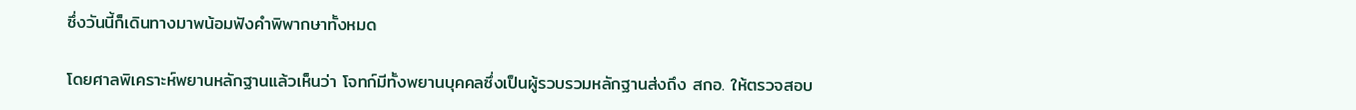ซึ่งวันนี้ก็เดินทางมาพน้อมฟังคำพิพากษาทั้งหมด

โดยศาลพิเคราะห์พยานหลักฐานแล้วเห็นว่า โจทก์มีทั้งพยานบุคคลซึ่งเป็นผู้รวบรวมหลักฐานส่งถึง สกอ. ให้ตรวจสอบ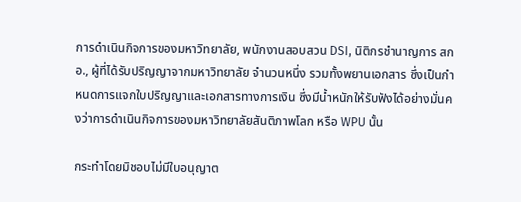การดำเนินกิจการของมหาวิทยาลัย, พนักงานสอบสวน DSI, นิติกรชำนาญการ สกอ., ผู้ที่ได้รับปริญญาจากมหาวิทยาลัย จำนวนหนึ่ง รวมทั้งพยานเอกสาร ซึ่งเป็นกำหนดการแจกใบปริญญาและเอกสารทางการเงิน ซึ่งมีน้ำหนักให้รับฟังได้อย่างมั่นคงว่าการดำเนินกิจการของมหาวิทยาลัยสันติภาพโลก หรือ WPU นั้น

กระทำโดยมิชอบไม่มีใบอนุญาต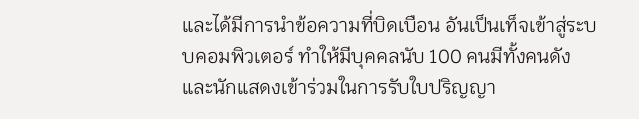และได้มีการนำข้อความที่บิดเบือน อันเป็นเท็จเข้าสู่ระบบคอมพิวเตอร์ ทำให้มีบุคคลนับ 100 คนมีทั้งคนดังและนักแสดงเข้าร่วมในการรับใบปริญญา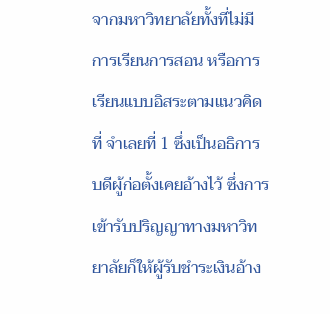จากมหาวิทยาลัยทั้งที่ไม่มีการเรียนการสอน หรือการเรียนแบบอิสระตามแนวคิดที่ จำเลยที่ 1 ซึ่งเป็นอธิการบดีผู้ก่อตั้งเคยอ้างไว้ ซึ่งการเข้ารับปริญญาทางมหาวิทยาลัยก็ให้ผู้รับชำระเงินอ้าง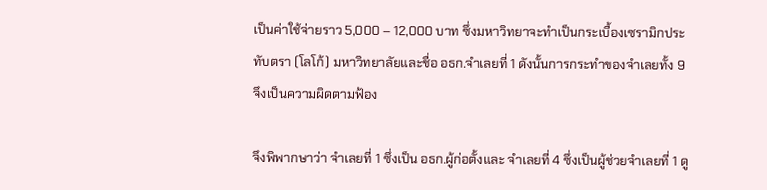เป็นค่าใช้จ่ายราว 5,000 – 12,000 บาท ซึ่งมหาวิทยาจะทำเป็นกระเบื้องเซรามิกประทับตรา (โลโก้) มหาวิทยาลัยและชื่อ อธก.จำเลยที่ 1 ดังนั้นการกระทำของจำเลยทั้ง 9 จึงเป็นความผิดตามฟ้อง

จึงพิพากษาว่า จำเลยที่ 1 ซึ่งเป็น อธก.ผู้ก่อตั้งและ จำเลยที่ 4 ซึ่งเป็นผู้ช่วยจำเลยที่ 1 ดู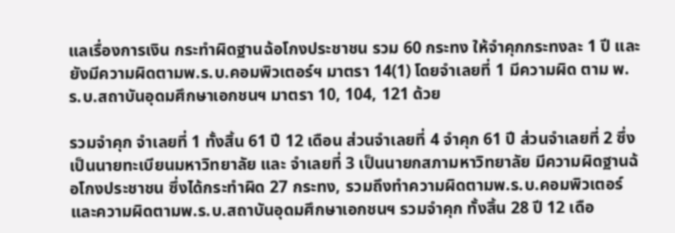แลเรื่องการเงิน กระทำผิดฐานฉ้อโกงประชาชน รวม 60 กระทง ให้จำคุกกระทงละ 1 ปี และยังมีความผิดตามพ.ร.บ.คอมพิวเตอร์ฯ มาตรา 14(1) โดยจำเลยที่ 1 มีความผิด ตาม พ.ร.บ.สถาบันอุดมศึกษาเอกชนฯ มาตรา 10, 104, 121 ด้วย

รวมจำคุก จำเลยที่ 1 ทั้งสิ้น 61 ปี 12 เดือน ส่วนจำเลยที่ 4 จำคุก 61 ปี ส่วนจำเลยที่ 2 ซึ่งเป็นนายทะเบียนมหาวิทยาลัย และ จำเลยที่ 3 เป็นนายกสภามหาวิทยาลัย มีความผิดฐานฉ้อโกงประชาชน ซึ่งได้กระทำผิด 27 กระทง, รวมถึงทำความผิดตามพ.ร.บ.คอมพิวเตอร์ และความผิดตามพ.ร.บ.สถาบันอุดมศึกษาเอกชนฯ รวมจำคุก ทั้งสิ้น 28 ปี 12 เดือ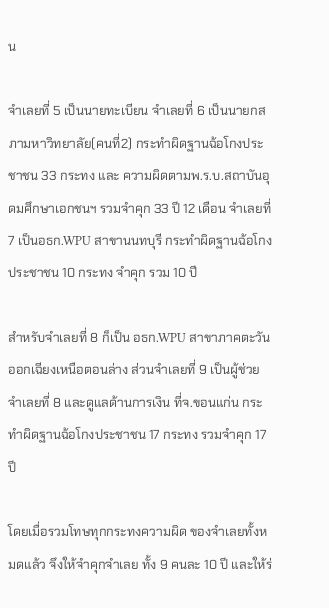น

จำเลยที่ 5 เป็นนายทะเบียน จำเลยที่ 6 เป็นนายกสภามหาวิทยาลัย(คนที่2) กระทำผิดฐานฉ้อโกงประชาชน 33 กระทง และ ความผิดตามพ.ร.บ.สถาบันอุดมศึกษาเอกชนฯ รวมจำคุก 33 ปี 12 เดือน จำเลยที่ 7 เป็นอธก.WPU สาขานนทบุรี กระทำผิดฐานฉ้อโกงประชาชน 10 กระทง จำคุก รวม 10 ปี

สำหรับจำเลยที่ 8 ก็เป็น อธก.WPU สาขาภาคตะวันออกเฉียงเหนือตอนล่าง ส่วนจำเลยที่ 9 เป็นผู้ช่วยจำเลยที่ 8 และดูแลด้านการเงิน ที่จ.ขอนแก่น กระทำผิดฐานฉ้อโกงประชาชน 17 กระทง รวมจำคุก 17 ปี

โดยเมื่อรวมโทษทุกกระทงความผิด ของจำเลยทั้งหมดแล้ว จึงให้จำคุกจำเลย ทั้ง 9 คนละ 10 ปี และให้ร่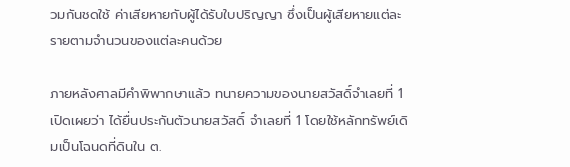วมกันชดใช้ ค่าเสียหายกับผู้ได้รับใบปริญญา ซึ่งเป็นผู้เสียหายแต่ละรายตามจำนวนของแต่ละคนด้วย

ภายหลังศาลมีคำพิพากษาแล้ว ทนายความของนายสวัสดิ์จำเลยที่ 1 เปิดเผยว่า ได้ยื่นประกันตัวนายสวัสดิ์ จำเลยที่ 1 โดยใช้หลักทรัพย์เดิมเป็นโฉนดที่ดินใน ต.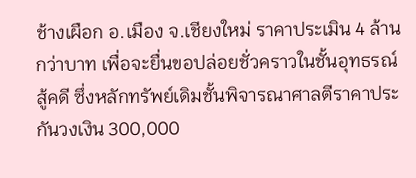ช้างเผือก อ.เมือง จ.เชียงใหม่ ราคาประเมิน 4 ล้านกว่าบาท เพื่อจะยื่นขอปล่อยชั่วคราวในชั้นอุทธรณ์สู้คดี ซึ่งหลักทรัพย์เดิมชั้นพิจารณาศาลตีราคาประกันวงเงิน 300,000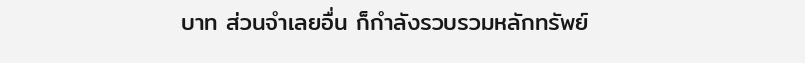บาท ส่วนจำเลยอื่น ก็กำลังรวบรวมหลักทรัพย์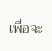เพื่อจะ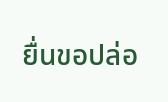ยื่นขอปล่อ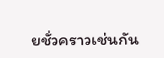ยชั่วคราวเช่นกัน